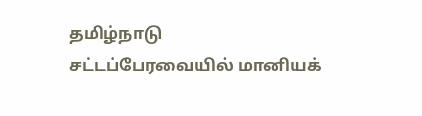தமிழ்நாடு சட்டப்பேரவையில் மானியக்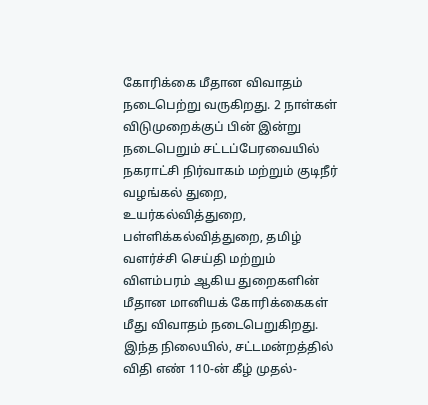கோரிக்கை மீதான விவாதம் நடைபெற்று வருகிறது. 2 நாள்கள் விடுமுறைக்குப் பின் இன்று நடைபெறும் சட்டப்பேரவையில் நகராட்சி நிர்வாகம் மற்றும் குடிநீர் வழங்கல் துறை, உயர்கல்வித்துறை, பள்ளிக்கல்வித்துறை, தமிழ் வளர்ச்சி செய்தி மற்றும் விளம்பரம் ஆகிய துறைகளின் மீதான மானியக் கோரிக்கைகள் மீது விவாதம் நடைபெறுகிறது. இந்த நிலையில், சட்டமன்றத்தில் விதி எண் 110-ன் கீழ் முதல்-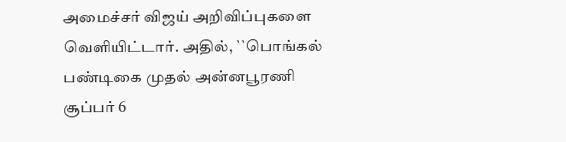அமைச்சர் விஜய் அறிவிப்புகளை வெளியிட்டார். அதில், ``பொங்கல் பண்டிகை முதல் அன்னபூரணி சூப்பர் 6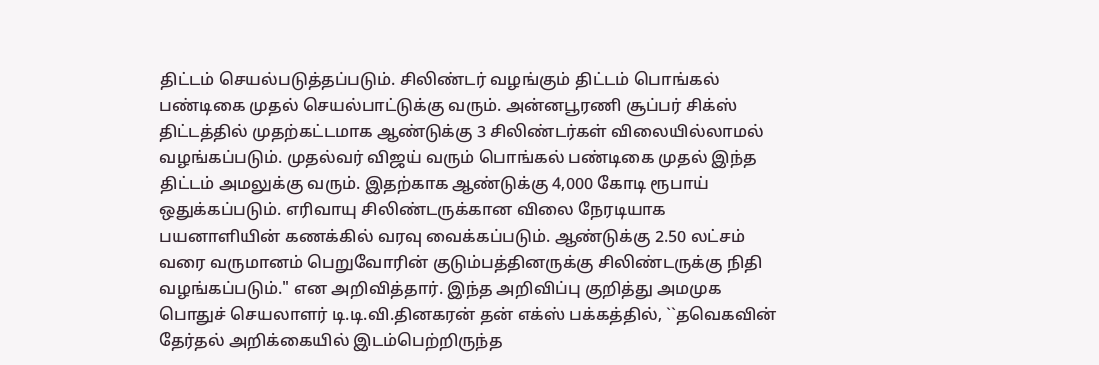திட்டம் செயல்படுத்தப்படும். சிலிண்டர் வழங்கும் திட்டம் பொங்கல் பண்டிகை முதல் செயல்பாட்டுக்கு வரும். அன்னபூரணி சூப்பர் சிக்ஸ் திட்டத்தில் முதற்கட்டமாக ஆண்டுக்கு 3 சிலிண்டர்கள் விலையில்லாமல் வழங்கப்படும். முதல்வர் விஜய் வரும் பொங்கல் பண்டிகை முதல் இந்த திட்டம் அமலுக்கு வரும். இதற்காக ஆண்டுக்கு 4,000 கோடி ரூபாய் ஒதுக்கப்படும். எரிவாயு சிலிண்டருக்கான விலை நேரடியாக பயனாளியின் கணக்கில் வரவு வைக்கப்படும். ஆண்டுக்கு 2.50 லட்சம் வரை வருமானம் பெறுவோரின் குடும்பத்தினருக்கு சிலிண்டருக்கு நிதி வழங்கப்படும்." என அறிவித்தார். இந்த அறிவிப்பு குறித்து அமமுக பொதுச் செயலாளர் டி.டி.வி.தினகரன் தன் எக்ஸ் பக்கத்தில், ``தவெகவின் தேர்தல் அறிக்கையில் இடம்பெற்றிருந்த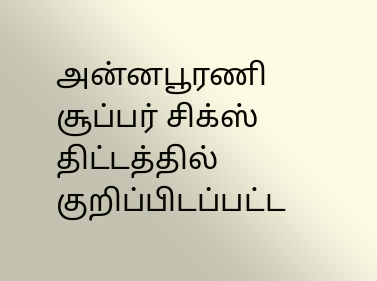அன்னபூரணி சூப்பர் சிக்ஸ் திட்டத்தில் குறிப்பிடப்பட்ட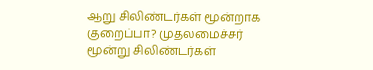ஆறு சிலிண்டர்கள் மூன்றாக குறைப்பா? முதலமைச்சர் மூன்று சிலிண்டர்கள்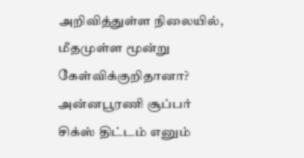அறிவித்துள்ள நிலையில், மீதமுள்ள மூன்று கேள்விக்குறிதானா? அன்னபூரணி சூப்பர் சிக்ஸ் திட்டம் எனும்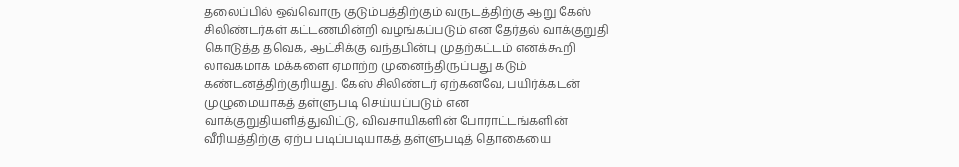தலைப்பில் ஒவ்வொரு குடும்பத்திற்கும் வருடத்திற்கு ஆறு கேஸ் சிலிண்டர்கள் கட்டணமின்றி வழங்கப்படும் என தேர்தல் வாக்குறுதி கொடுத்த தவெக, ஆட்சிக்கு வந்தபின்பு முதற்கட்டம் எனக்கூறி லாவகமாக மக்களை ஏமாற்ற முனைந்திருப்பது கடும் கண்டனத்திற்குரியது. கேஸ் சிலிண்டர் ஏற்கனவே, பயிர்க்கடன் முழுமையாகத் தள்ளுபடி செய்யப்படும் என வாக்குறுதியளித்துவிட்டு, விவசாயிகளின் போராட்டங்களின் வீரியத்திற்கு ஏற்ப படிப்படியாகத் தள்ளுபடித் தொகையை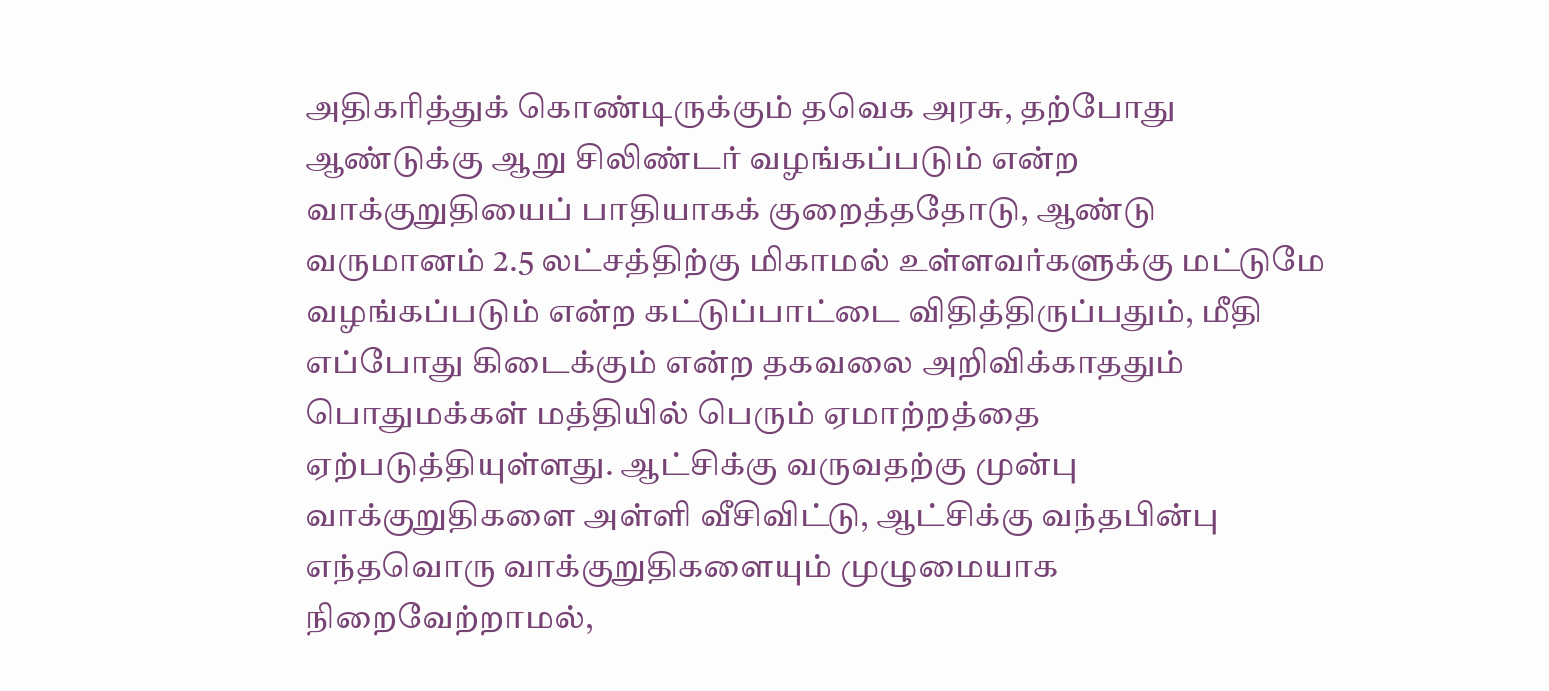அதிகரித்துக் கொண்டிருக்கும் தவெக அரசு, தற்போது ஆண்டுக்கு ஆறு சிலிண்டர் வழங்கப்படும் என்ற வாக்குறுதியைப் பாதியாகக் குறைத்ததோடு, ஆண்டு வருமானம் 2.5 லட்சத்திற்கு மிகாமல் உள்ளவர்களுக்கு மட்டுமே வழங்கப்படும் என்ற கட்டுப்பாட்டை விதித்திருப்பதும், மீதி எப்போது கிடைக்கும் என்ற தகவலை அறிவிக்காததும் பொதுமக்கள் மத்தியில் பெரும் ஏமாற்றத்தை ஏற்படுத்தியுள்ளது. ஆட்சிக்கு வருவதற்கு முன்பு வாக்குறுதிகளை அள்ளி வீசிவிட்டு, ஆட்சிக்கு வந்தபின்பு எந்தவொரு வாக்குறுதிகளையும் முழுமையாக நிறைவேற்றாமல்,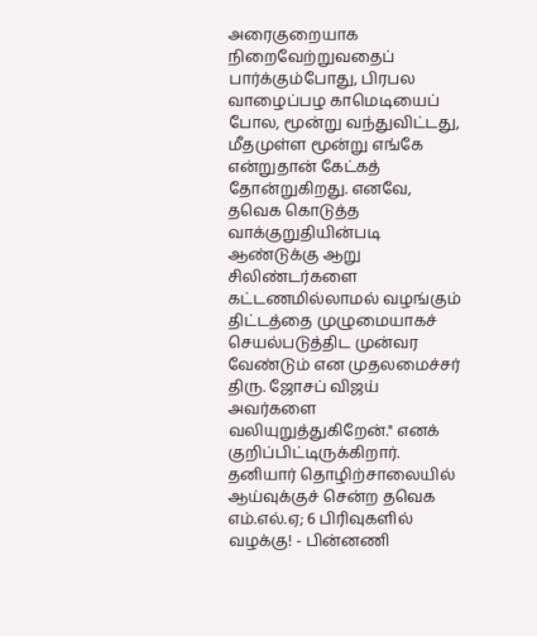அரைகுறையாக நிறைவேற்றுவதைப் பார்க்கும்போது, பிரபல வாழைப்பழ காமெடியைப் போல, மூன்று வந்துவிட்டது, மீதமுள்ள மூன்று எங்கே என்றுதான் கேட்கத் தோன்றுகிறது. எனவே, தவெக கொடுத்த வாக்குறுதியின்படி ஆண்டுக்கு ஆறு சிலிண்டர்களை கட்டணமில்லாமல் வழங்கும் திட்டத்தை முழுமையாகச் செயல்படுத்திட முன்வர வேண்டும் என முதலமைச்சர் திரு. ஜோசப் விஜய் அவர்களை வலியுறுத்துகிறேன்." எனக் குறிப்பிட்டிருக்கிறார். தனியார் தொழிற்சாலையில் ஆய்வுக்குச் சென்ற தவெக எம்.எல்.ஏ; 6 பிரிவுகளில் வழக்கு! - பின்னணி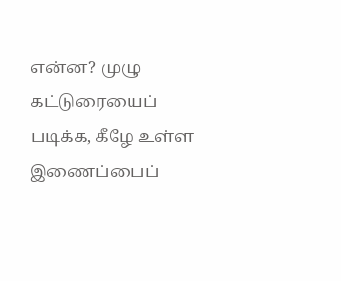என்ன? முழு கட்டுரையைப் படிக்க, கீழே உள்ள இணைப்பைப்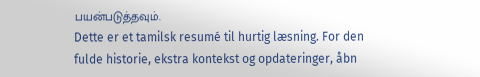பயன்படுத்தவும்.
Dette er et tamilsk resumé til hurtig læsning. For den fulde historie, ekstra kontekst og opdateringer, åbn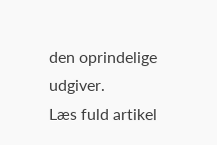den oprindelige udgiver.
Læs fuld artikel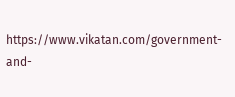https://www.vikatan.com/government-and-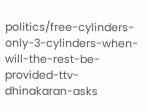politics/free-cylinders-only-3-cylinders-when-will-the-rest-be-provided-ttv-dhinakaran-asks